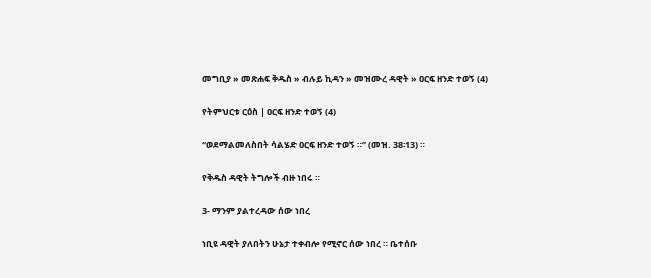መግቢያ » መጽሐፍ ቅዱስ » ብሉይ ኪዳን » መዝሙረ ዳዊት » ዐርፍ ዘንድ ተወኝ (4)

የትምህርቱ ርዕስ | ዐርፍ ዘንድ ተወኝ (4)

“ወደማልመለስበት ሳልሄድ ዐርፍ ዘንድ ተወኝ ።” (መዝ. 38፡13) ።

የቅዱስ ዳዊት ትግሎች ብዙ ነበሩ ።

3- ማንም ያልተረዳው ሰው ነበረ

ነቢዩ ዳዊት ያለበትን ሁኔታ ተቀብሎ የሚኖር ሰው ነበረ ። ቤተሰቡ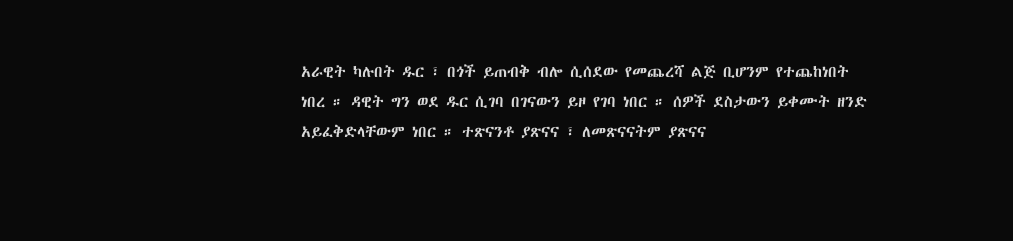አራዊት ካሉበት ዱር ፣ በጎች ይጠብቅ ብሎ ሲሰደው የመጨረሻ ልጅ ቢሆንም የተጨከነበት ነበረ ። ዳዊት ግን ወደ ዱር ሲገባ በገናውን ይዞ የገባ ነበር ። ሰዎች ደስታውን ይቀሙት ዘንድ አይፈቅድላቸውም ነበር ። ተጽናንቶ ያጽናና ፣ ለመጽናናትም ያጽናና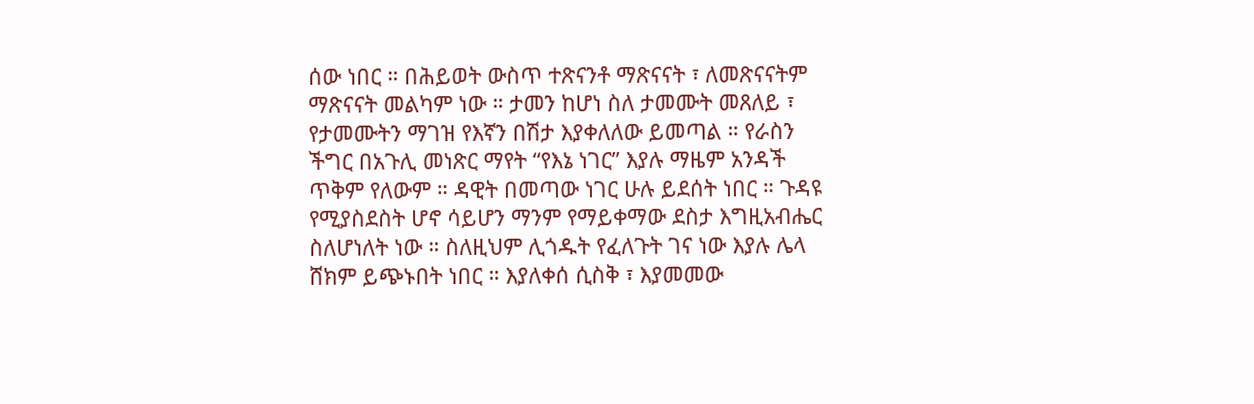ሰው ነበር ። በሕይወት ውስጥ ተጽናንቶ ማጽናናት ፣ ለመጽናናትም ማጽናናት መልካም ነው ። ታመን ከሆነ ስለ ታመሙት መጸለይ ፣ የታመሙትን ማገዝ የእኛን በሽታ እያቀለለው ይመጣል ። የራስን ችግር በአጉሊ መነጽር ማየት “የእኔ ነገር” እያሉ ማዜም አንዳች ጥቅም የለውም ። ዳዊት በመጣው ነገር ሁሉ ይደሰት ነበር ። ጉዳዩ የሚያስደስት ሆኖ ሳይሆን ማንም የማይቀማው ደስታ እግዚአብሔር ስለሆነለት ነው ። ስለዚህም ሊጎዱት የፈለጉት ገና ነው እያሉ ሌላ ሸክም ይጭኑበት ነበር ። እያለቀሰ ሲስቅ ፣ እያመመው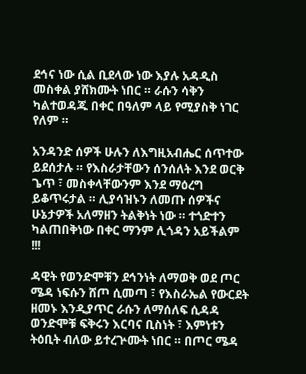ደኅና ነው ሲል ቢደላው ነው እያሉ አዳዲስ መስቀል ያሸክሙት ነበር ። ራሱን ሳቅን ካልተወዳጁ በቀር በዓለም ላይ የሚያስቅ ነገር የለም ።

አንዳንድ ሰዎች ሁሉን ለእግዚአብሔር ሰጥተው ይደሰታሉ ። የእስራታቸውን ሰንሰለት እንደ ወርቅ ጌጥ ፣ መስቀላቸውንም እንደ ማዕረግ ይቆጥሩታል ። ሊያሳዝኑን ለመጡ ሰዎችና ሁኔታዎች አለማዘን ትልቅነት ነው ። ተጎድተን ካልጠበቅነው በቀር ማንም ሊጎዳን አይችልም !!!

ዳዊት የወንድሞቹን ደኅንነት ለማወቅ ወደ ጦር ሜዳ ነፍሱን ሸጦ ሲመጣ ፣ የእስራኤል የውርደት ዘመኑ እንዲያጥር ራሱን ለማሰለፍ ሲዳዳ ወንድሞቹ ፍቅሩን እርባና ቢስነት ፣ እምነቱን ትዕቢት ብለው ይተረጕሙት ነበር ። በጦር ሜዳ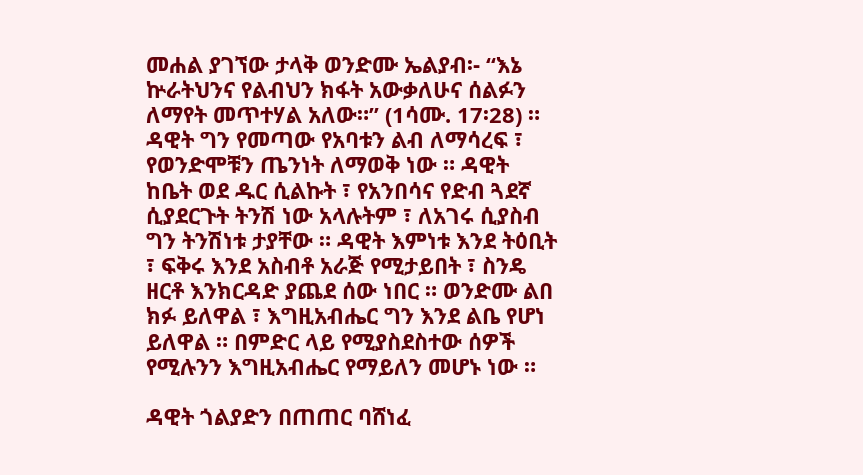መሐል ያገኘው ታላቅ ወንድሙ ኤልያብ፡- “እኔ ኵራትህንና የልብህን ክፋት አውቃለሁና ሰልፉን ለማየት መጥተሃል አለው።” (1ሳሙ. 17፡28) ። ዳዊት ግን የመጣው የአባቱን ልብ ለማሳረፍ ፣ የወንድሞቹን ጤንነት ለማወቅ ነው ። ዳዊት ከቤት ወደ ዱር ሲልኩት ፣ የአንበሳና የድብ ጓደኛ ሲያደርጉት ትንሽ ነው አላሉትም ፣ ለአገሩ ሲያስብ ግን ትንሽነቱ ታያቸው ። ዳዊት እምነቱ እንደ ትዕቢት ፣ ፍቅሩ እንደ አስብቶ አራጅ የሚታይበት ፣ ስንዴ ዘርቶ እንክርዳድ ያጨደ ሰው ነበር ። ወንድሙ ልበ ክፉ ይለዋል ፣ እግዚአብሔር ግን እንደ ልቤ የሆነ ይለዋል ። በምድር ላይ የሚያስደስተው ሰዎች የሚሉንን እግዚአብሔር የማይለን መሆኑ ነው ።

ዳዊት ጎልያድን በጠጠር ባሸነፈ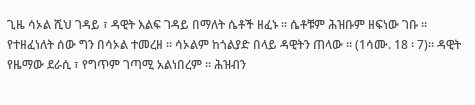ጊዜ ሳኦል ሺህ ገዳይ ፣ ዳዊት እልፍ ገዳይ በማለት ሴቶች ዘፈኑ ። ሴቶቹም ሕዝቡም ዘፍነው ገቡ ። የተዘፈነለት ሰው ግን በሳኦል ተመረዘ ። ሳኦልም ከጎልያድ በላይ ዳዊትን ጠላው ። (1ሳሙ. 18 ፡ 7)። ዳዊት የዜማው ደራሲ ፣ የግጥም ገጣሚ አልነበረም ። ሕዝብን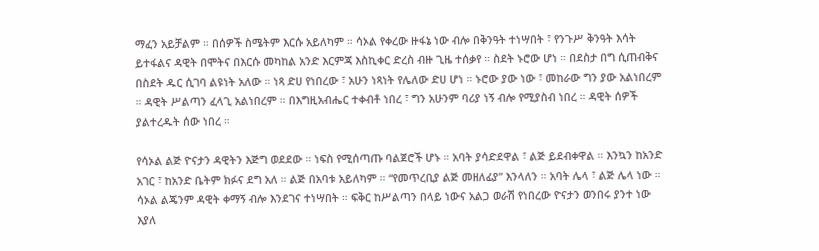ማፈን አይቻልም ። በሰዎች ስሜትም እርሱ አይለካም ። ሳኦል የቀረው ዙፋኔ ነው ብሎ በቅንዓት ተነሣበት ፣ የንጉሥ ቅንዓት እሳት ይተፋልና ዳዊት በሞትና በእርሱ መካከል አንድ እርምጃ እስኪቀር ድረስ ብዙ ጊዜ ተሰቃየ ። ስደት ኑሮው ሆነ ። በደስታ በግ ሲጠብቅና በስደት ዱር ሲገባ ልዩነት አለው ። ነጻ ድሀ የነበረው ፣ አሁን ነጻነት የሌለው ድሀ ሆነ ። ኑሮው ያው ነው ፣ መከራው ግን ያው አልነበረም ። ዳዊት ሥልጣን ፈላጊ አልነበረም ። በእግዚአብሔር ተቀብቶ ነበረ ፣ ግን አሁንም ባሪያ ነኝ ብሎ የሚያስብ ነበረ ። ዳዊት ሰዎች ያልተረዱት ሰው ነበረ ።

የሳኦል ልጅ ዮናታን ዳዊትን እጅግ ወደደው ። ነፍስ የሚሰጣጡ ባልጀሮች ሆኑ ። አባት ያሳድደዋል ፣ ልጅ ይደብቀዋል ። እንኳን ከአንድ አገር ፣ ከአንድ ቤትም ክፉና ደግ አለ ። ልጅ በአባቱ አይለካም ። “የመጥረቢያ ልጅ መዘለፊያ” እንላለን ። አባት ሌላ ፣ ልጅ ሌላ ነው ። ሳኦል ልጄንም ዳዊት ቀማኝ ብሎ እንደገና ተነሣበት ። ፍቅር ከሥልጣን በላይ ነውና አልጋ ወራሽ የነበረው ዮናታን ወንበሩ ያንተ ነው እያለ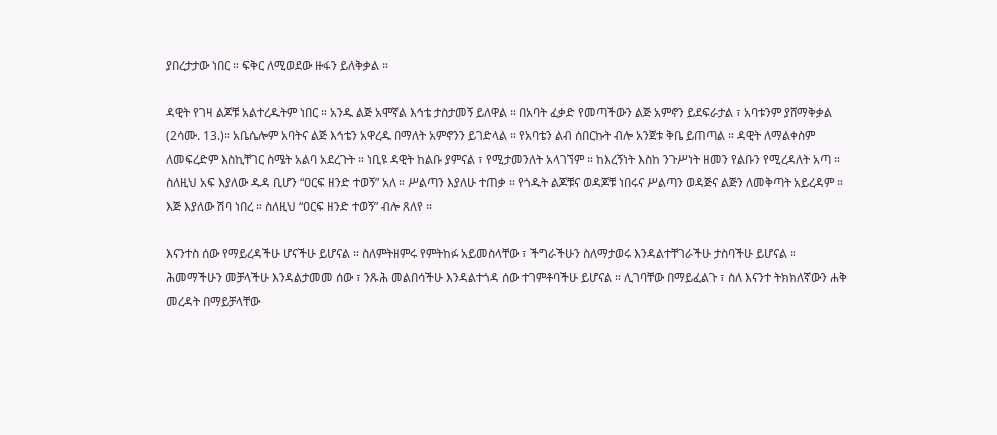ያበረታታው ነበር ። ፍቅር ለሚወደው ዙፋን ይለቅቃል ።

ዳዊት የገዛ ልጆቹ አልተረዱትም ነበር ። አንዱ ልጅ አሞኛል እኅቴ ታስታመኝ ይለዋል ። በአባት ፈቃድ የመጣችውን ልጅ አምኖን ይደፍራታል ፣ አባቱንም ያሸማቅቃል (2ሳሙ. 13.)። አቤሴሎም አባትና ልጅ እኅቴን አዋረዱ በማለት አምኖንን ይገድላል ። የአባቴን ልብ ሰበርኩት ብሎ አንጀቱ ቅቤ ይጠጣል ። ዳዊት ለማልቀስም ለመፍረድም እስኪቸገር ስሜት አልባ አደረጉት ። ነቢዩ ዳዊት ከልቡ ያምናል ፣ የሚታመንለት አላገኘም ። ከእረኝነት እስከ ንጉሥነት ዘመን የልቡን የሚረዳለት አጣ ። ስለዚህ አፍ እያለው ዱዳ ቢሆን “ዐርፍ ዘንድ ተወኝ” አለ ። ሥልጣን እያለሁ ተጠቃ ። የጎዱት ልጆቹና ወዳጆቹ ነበሩና ሥልጣን ወዳጅና ልጅን ለመቅጣት አይረዳም ። እጅ እያለው ሽባ ነበረ ። ስለዚህ “ዐርፍ ዘንድ ተወኝ” ብሎ ጸለየ ።

እናንተስ ሰው የማይረዳችሁ ሆናችሁ ይሆናል ። ስለምትዘምሩ የምትከፉ አይመስላቸው ፣ ችግራችሁን ስለማታወሩ እንዳልተቸገራችሁ ታስባችሁ ይሆናል ። ሕመማችሁን መቻላችሁ እንዳልታመመ ሰው ፣ ንጹሕ መልበሳችሁ እንዳልተጎዳ ሰው ተገምቶባችሁ ይሆናል ። ሊገባቸው በማይፈልጉ ፣ ስለ እናንተ ትክክለኛውን ሐቅ መረዳት በማይቻላቸው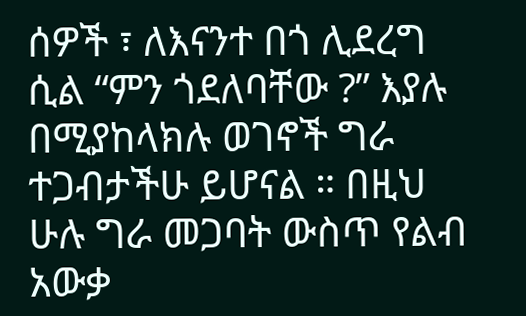ሰዎች ፣ ለእናንተ በጎ ሊደረግ ሲል “ምን ጎደለባቸው ?” እያሉ በሚያከላክሉ ወገኖች ግራ ተጋብታችሁ ይሆናል ። በዚህ ሁሉ ግራ መጋባት ውስጥ የልብ አውቃ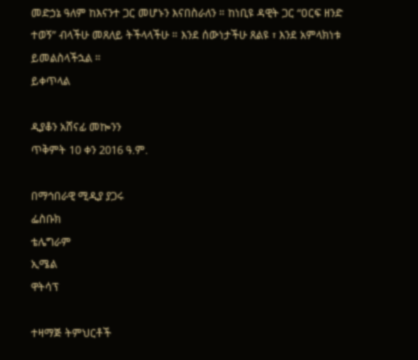መድኃኔ ዓለም ከእናንተ ጋር መሆኑን እናበስራለን ። ከነቢዩ ዳዊት ጋር “ዐርፍ ዘንድ ተወኝ” ብላችሁ መጸለይ ትችላላችሁ ። እንደ ሰውነታችሁ ጸልዩ ፣ እንደ አምላክነቱ ይመልስላችኋል ።
ይቀጥላል

ዲያቆን አሸናፊ መኰንን
ጥቅምት 10 ቀን 2016 ዓ.ም.

በማኅበራዊ ሚዲያ ያጋሩ
ፌስቡክ
ቴሌግራም
ኢሜል
ዋትሳፕ

ተዛማጅ ትምህርቶች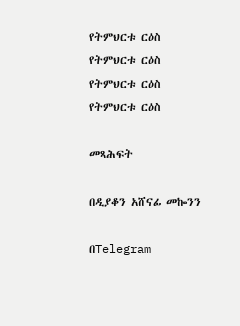የትምህርቱ ርዕስ
የትምህርቱ ርዕስ
የትምህርቱ ርዕስ
የትምህርቱ ርዕስ

መጻሕፍት

በዲያቆን አሸናፊ መኰንን

በTelegram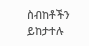ስብከቶችን ይከታተሉ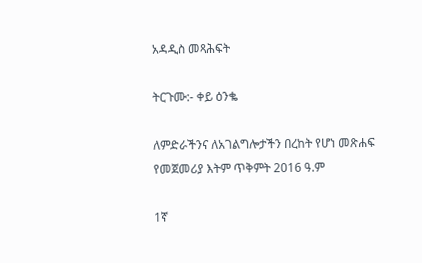አዳዲስ መጻሕፍት

ትርጉሙ:- ቀይ ዕንቈ

ለምድራችንና ለአገልግሎታችን በረከት የሆነ መጽሐፍ
የመጀመሪያ እትም ጥቅምት 2016 ዓ.ም

1ኛ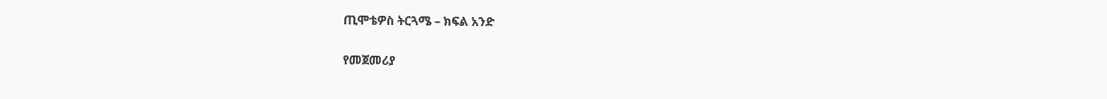ጢሞቴዎስ ትርጓሜ – ክፍል አንድ

የመጀመሪያ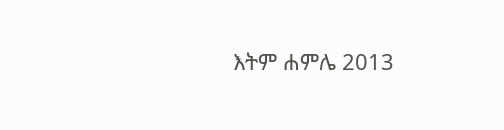እትም ሐምሌ 2013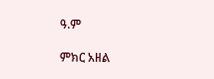ዓ.ም

ምክር አዘል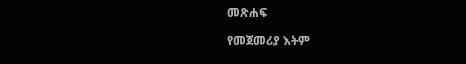መጽሐፍ

የመጀመሪያ እትም